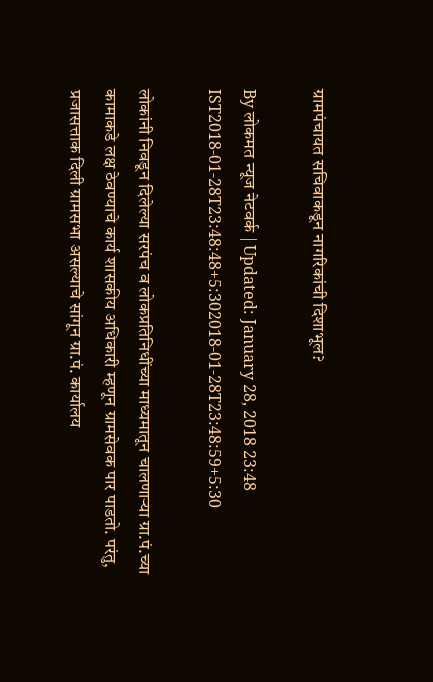ग्रामपंचायत सचिवाकडून नागरिकांची दिशाभूल?

By लोकमत न्यूज नेटवर्क | Updated: January 28, 2018 23:48 IST2018-01-28T23:48:48+5:302018-01-28T23:48:59+5:30

लोकांनी निवडून दिलेल्या सरपंच व लोकप्रतिनिधींच्या माध्यमातून चालणाऱ्या ग्रा.पं.च्या कामाकडे लक्ष ठेवण्याचे कार्य शासकीय अधिकारी म्हणून ग्रामसेवक पार पाडतो. परंतु, प्रजासत्ताक दिली ग्रामसभा असल्याचे सांगून ग्रा.पं. कार्यालय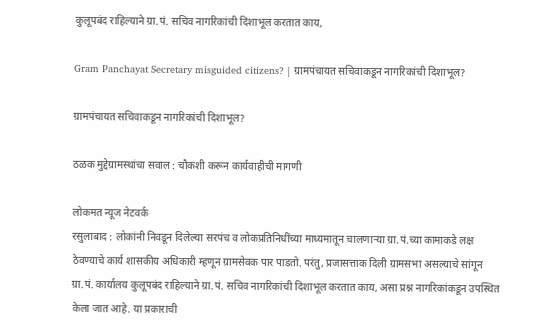कुलूपबंद राहिल्याने ग्रा.पं. सचिव नागरिकांची दिशाभूल करतात काय,

Gram Panchayat Secretary misguided citizens? | ग्रामपंचायत सचिवाकडून नागरिकांची दिशाभूल?

ग्रामपंचायत सचिवाकडून नागरिकांची दिशाभूल?

ठळक मुद्देग्रामस्थांचा सवाल : चौकशी करून कार्यवाहीची मागणी

लोकमत न्यूज नेटवर्क
रसुलाबाद : लोकांनी निवडून दिलेल्या सरपंच व लोकप्रतिनिधींच्या माध्यमातून चालणाऱ्या ग्रा.पं.च्या कामाकडे लक्ष ठेवण्याचे कार्य शासकीय अधिकारी म्हणून ग्रामसेवक पार पाडतो. परंतु, प्रजासत्ताक दिली ग्रामसभा असल्याचे सांगून ग्रा.पं. कार्यालय कुलूपबंद राहिल्याने ग्रा.पं. सचिव नागरिकांची दिशाभूल करतात काय, असा प्रश्न नागरिकांकडून उपस्थित केला जात आहे. या प्रकाराची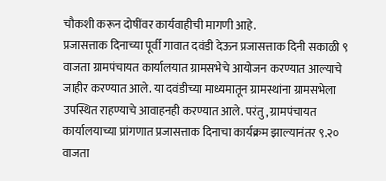चौकशी करून दोषींवर कार्यवाहीची मागणी आहे.
प्रजासत्ताक दिनाच्या पूर्वी गावात दवंडी देऊन प्रजासत्ताक दिनी सकाळी ९ वाजता ग्रामपंचायत कार्यालयात ग्रामसभेचे आयोजन करण्यात आल्याचे जाहीर करण्यात आले. या दवंडीच्या माध्यमातून ग्रामस्थांना ग्रामसभेला उपस्थित राहण्याचे आवाहनही करण्यात आले. परंतु, ग्रामपंचायत कार्यालयाच्या प्रांगणात प्रजासत्ताक दिनाचा कार्यक्रम झाल्यानंतर ९.२० वाजता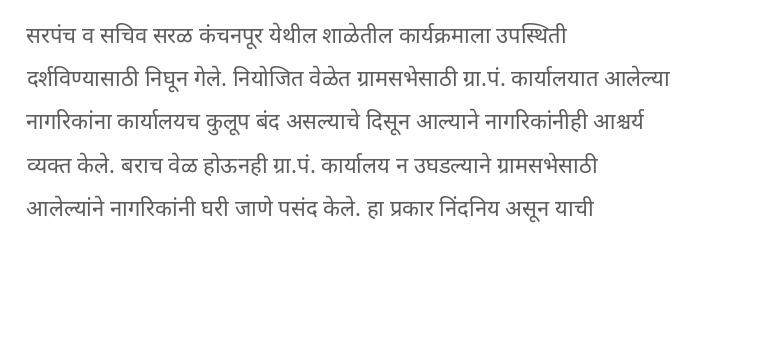सरपंच व सचिव सरळ कंचनपूर येथील शाळेतील कार्यक्रमाला उपस्थिती दर्शविण्यासाठी निघून गेले. नियोजित वेळेत ग्रामसभेसाठी ग्रा.पं. कार्यालयात आलेल्या नागरिकांना कार्यालयच कुलूप बंद असल्याचे दिसून आल्याने नागरिकांनीही आश्चर्य व्यक्त केले. बराच वेळ होऊनही ग्रा.पं. कार्यालय न उघडल्याने ग्रामसभेसाठी आलेल्यांने नागरिकांनी घरी जाणे पसंद केले. हा प्रकार निंदनिय असून याची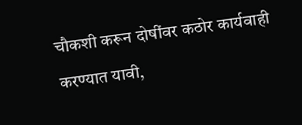चौकशी करून दोषींवर कठोर कार्यवाही करण्यात यावी,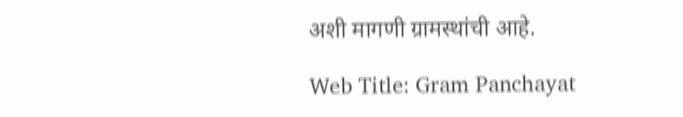अशी मागणी ग्रामस्थांची आहे.

Web Title: Gram Panchayat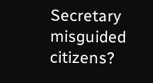Secretary misguided citizens?